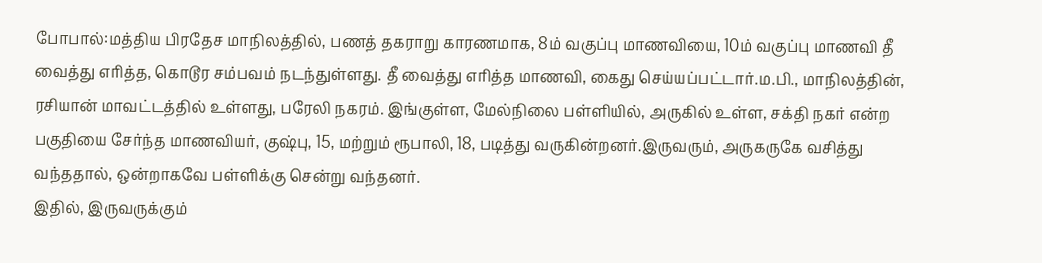போபால்:மத்திய பிரதேச மாநிலத்தில், பணத் தகராறு காரணமாக, 8ம் வகுப்பு மாணவியை, 10ம் வகுப்பு மாணவி தீ வைத்து எரித்த, கொடூர சம்பவம் நடந்துள்ளது. தீ வைத்து எரித்த மாணவி, கைது செய்யப்பட்டார்.ம.பி., மாநிலத்தின், ரசியான் மாவட்டத்தில் உள்ளது, பரேலி நகரம். இங்குள்ள, மேல்நிலை பள்ளியில், அருகில் உள்ள, சக்தி நகர் என்ற பகுதியை சேர்ந்த மாணவியர், குஷ்பு, 15, மற்றும் ரூபாலி, 18, படித்து வருகின்றனர்.இருவரும், அருகருகே வசித்து வந்ததால், ஒன்றாகவே பள்ளிக்கு சென்று வந்தனர்.
இதில், இருவருக்கும்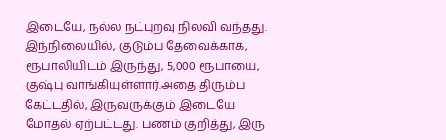இடையே, நல்ல நட்புறவு நிலவி வந்தது. இந்நிலையில், குடும்ப தேவைக்காக, ரூபாலியிடம் இருந்து, 5,000 ரூபாயை, குஷ்பு வாங்கியுள்ளார்.அதை திரும்ப கேட்டதில், இருவருக்கும் இடையே மோதல் ஏற்பட்டது. பணம் குறித்து, இரு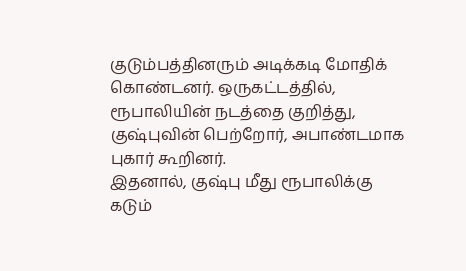குடும்பத்தினரும் அடிக்கடி மோதிக் கொண்டனர். ஒருகட்டத்தில், ரூபாலியின் நடத்தை குறித்து, குஷ்புவின் பெற்றோர், அபாண்டமாக புகார் கூறினர்.
இதனால், குஷ்பு மீது ரூபாலிக்கு கடும்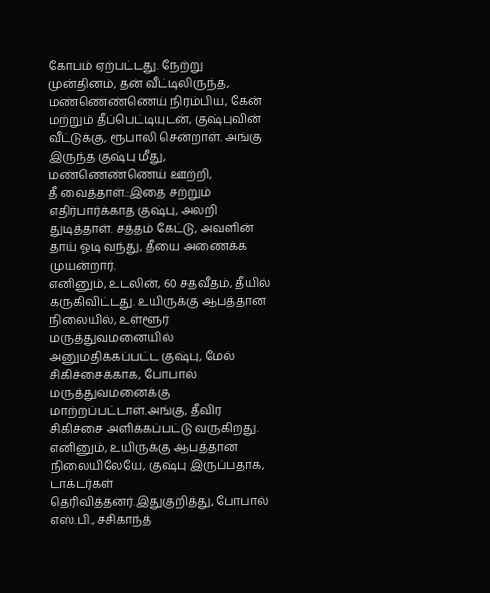கோபம் ஏற்பட்டது. நேற்று முன்தினம், தன் வீட்டிலிருந்த, மண்ணெண்ணெய் நிரம்பிய, கேன் மற்றும் தீப்பெட்டியுடன், குஷ்புவின் வீட்டுக்கு, ரூபாலி சென்றாள். அங்கு இருந்த குஷ்பு மீது, மண்ணெண்ணெய் ஊற்றி,
தீ வைத்தாள்.:இதை சற்றும் எதிர்பார்க்காத குஷ்பு, அலறி துடித்தாள். சத்தம் கேட்டு, அவளின் தாய் ஓடி வந்து, தீயை அணைக்க முயன்றார்.
எனினும், உடலின், 60 சதவீதம், தீயில் கருகிவிட்டது. உயிருக்கு ஆபத்தான நிலையில், உள்ளூர் மருத்துவமனையில் அனுமதிக்கப்பட்ட குஷ்பு, மேல் சிகிச்சைக்காக, போபால் மருத்துவமனைக்கு மாற்றப்பட்டாள்.அங்கு, தீவிர சிகிச்சை அளிக்கப்பட்டு வருகிறது. எனினும், உயிருக்கு ஆபத்தான நிலையிலேயே, குஷ்பு இருப்பதாக, டாக்டர்கள் தெரிவித்தனர்.இதுகுறித்து, போபால் எஸ்.பி., சசிகாந்த்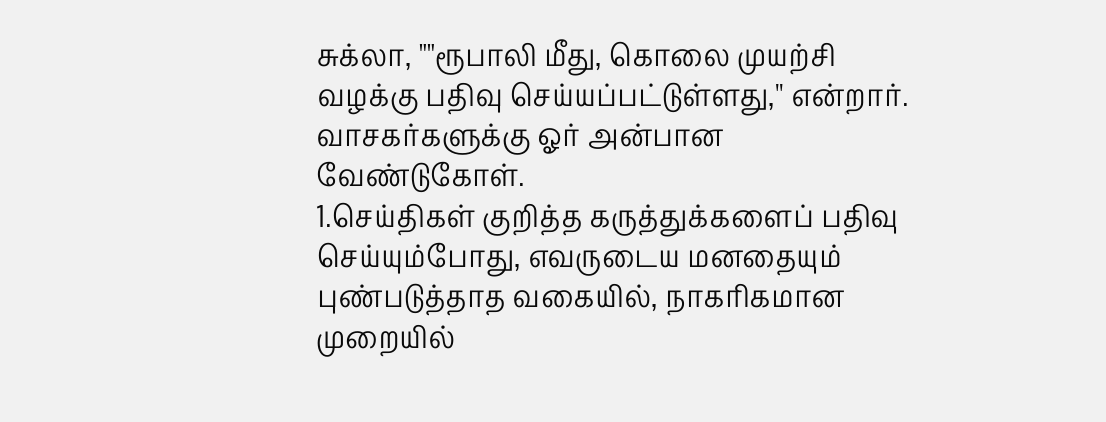சுக்லா, ""ரூபாலி மீது, கொலை முயற்சி வழக்கு பதிவு செய்யப்பட்டுள்ளது,'' என்றார்.
வாசகர்களுக்கு ஓர் அன்பான வேண்டுகோள்.
1.செய்திகள் குறித்த கருத்துக்களைப் பதிவு செய்யும்போது, எவருடைய மனதையும் புண்படுத்தாத வகையில், நாகரிகமான முறையில்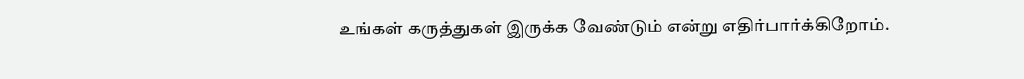உங்கள் கருத்துகள் இருக்க வேண்டும் என்று எதிர்பார்க்கிறோம்.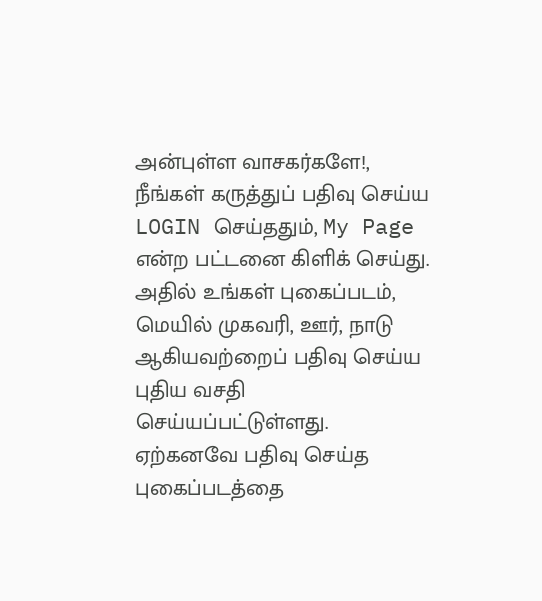அன்புள்ள வாசகர்களே!,
நீங்கள் கருத்துப் பதிவு செய்ய LOGIN செய்ததும், My Page என்ற பட்டனை கிளிக் செய்து. அதில் உங்கள் புகைப்படம், மெயில் முகவரி, ஊர், நாடு ஆகியவற்றைப் பதிவு செய்ய புதிய வசதி செய்யப்பட்டுள்ளது. ஏற்கனவே பதிவு செய்த புகைப்படத்தை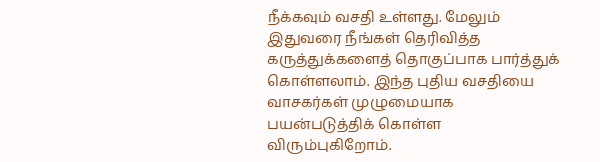நீக்கவும் வசதி உள்ளது. மேலும் இதுவரை நீங்கள் தெரிவித்த கருத்துக்களைத் தொகுப்பாக பார்த்துக் கொள்ளலாம். இந்த புதிய வசதியை வாசகர்கள் முழுமையாக பயன்படுத்திக் கொள்ள விரும்புகிறோம்.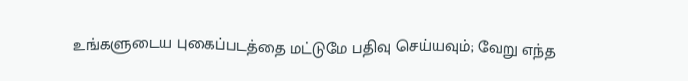உங்களுடைய புகைப்படத்தை மட்டுமே பதிவு செய்யவும்; வேறு எந்த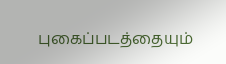புகைப்படத்தையும்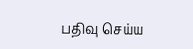பதிவு செய்ய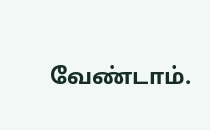வேண்டாம்.